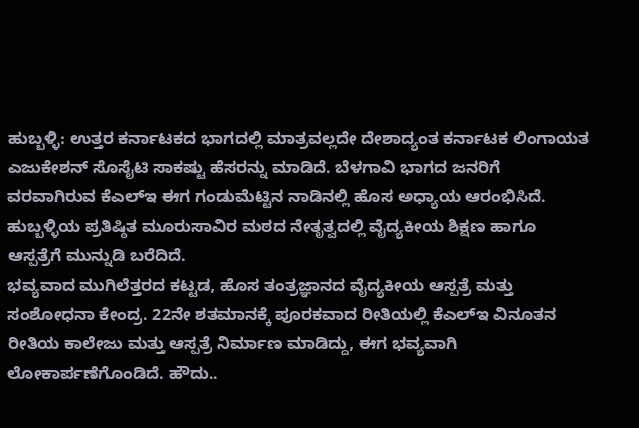ಹುಬ್ಬಳ್ಳಿ: ಉತ್ತರ ಕರ್ನಾಟಕದ ಭಾಗದಲ್ಲಿ ಮಾತ್ರವಲ್ಲದೇ ದೇಶಾದ್ಯಂತ ಕರ್ನಾಟಕ ಲಿಂಗಾಯತ ಎಜುಕೇಶನ್ ಸೊಸೈಟಿ ಸಾಕಷ್ಟು ಹೆಸರನ್ನು ಮಾಡಿದೆ. ಬೆಳಗಾವಿ ಭಾಗದ ಜನರಿಗೆ ವರವಾಗಿರುವ ಕೆಎಲ್ಇ ಈಗ ಗಂಡುಮೆಟ್ಟಿನ ನಾಡಿನಲ್ಲಿ ಹೊಸ ಅಧ್ಯಾಯ ಆರಂಭಿಸಿದೆ. ಹುಬ್ಬಳ್ಳಿಯ ಪ್ರತಿಷ್ಠಿತ ಮೂರುಸಾವಿರ ಮಠದ ನೇತೃತ್ವದಲ್ಲಿ ವೈದ್ಯಕೀಯ ಶಿಕ್ಷಣ ಹಾಗೂ ಆಸ್ಪತ್ರೆಗೆ ಮುನ್ನುಡಿ ಬರೆದಿದೆ.
ಭವ್ಯವಾದ ಮುಗಿಲೆತ್ತರದ ಕಟ್ಟಡ, ಹೊಸ ತಂತ್ರಜ್ಞಾನದ ವೈದ್ಯಕೀಯ ಆಸ್ಪತ್ರೆ ಮತ್ತು ಸಂಶೋಧನಾ ಕೇಂದ್ರ. 22ನೇ ಶತಮಾನಕ್ಕೆ ಪೂರಕವಾದ ರೀತಿಯಲ್ಲಿ ಕೆಎಲ್ಇ ವಿನೂತನ ರೀತಿಯ ಕಾಲೇಜು ಮತ್ತು ಆಸ್ಪತ್ರೆ ನಿರ್ಮಾಣ ಮಾಡಿದ್ದು, ಈಗ ಭವ್ಯವಾಗಿ ಲೋಕಾರ್ಪಣೆಗೊಂಡಿದೆ. ಹೌದು..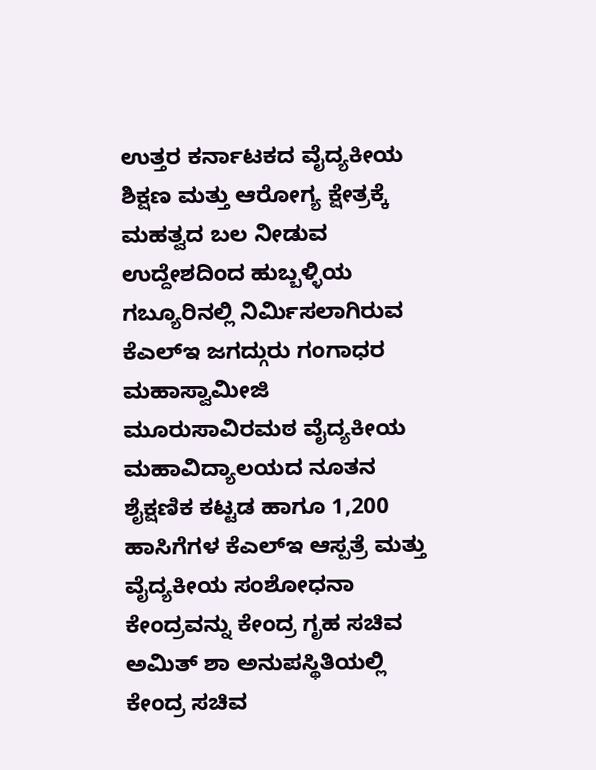ಉತ್ತರ ಕರ್ನಾಟಕದ ವೈದ್ಯಕೀಯ ಶಿಕ್ಷಣ ಮತ್ತು ಆರೋಗ್ಯ ಕ್ಷೇತ್ರಕ್ಕೆ ಮಹತ್ವದ ಬಲ ನೀಡುವ ಉದ್ದೇಶದಿಂದ ಹುಬ್ಬಳ್ಳಿಯ ಗಬ್ಯೂರಿನಲ್ಲಿ ನಿರ್ಮಿಸಲಾಗಿರುವ ಕೆಎಲ್ಇ ಜಗದ್ಗುರು ಗಂಗಾಧರ ಮಹಾಸ್ವಾಮೀಜಿ ಮೂರುಸಾವಿರಮಠ ವೈದ್ಯಕೀಯ ಮಹಾವಿದ್ಯಾಲಯದ ನೂತನ ಶೈಕ್ಷಣಿಕ ಕಟ್ಟಡ ಹಾಗೂ 1,200 ಹಾಸಿಗೆಗಳ ಕೆಎಲ್ಇ ಆಸ್ಪತ್ರೆ ಮತ್ತು ವೈದ್ಯಕೀಯ ಸಂಶೋಧನಾ ಕೇಂದ್ರವನ್ನು ಕೇಂದ್ರ ಗೃಹ ಸಚಿವ ಅಮಿತ್ ಶಾ ಅನುಪಸ್ಥಿತಿಯಲ್ಲಿ ಕೇಂದ್ರ ಸಚಿವ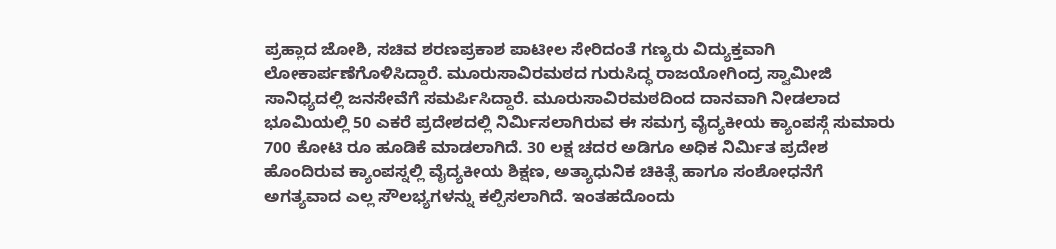ಪ್ರಹ್ಲಾದ ಜೋಶಿ, ಸಚಿವ ಶರಣಪ್ರಕಾಶ ಪಾಟೀಲ ಸೇರಿದಂತೆ ಗಣ್ಯರು ವಿದ್ಯುಕ್ತವಾಗಿ ಲೋಕಾರ್ಪಣೆಗೊಳಿಸಿದ್ದಾರೆ. ಮೂರುಸಾವಿರಮಠದ ಗುರುಸಿದ್ಧ ರಾಜಯೋಗಿಂದ್ರ ಸ್ವಾಮೀಜಿ ಸಾನಿಧ್ಯದಲ್ಲಿ ಜನಸೇವೆಗೆ ಸಮರ್ಪಿಸಿದ್ದಾರೆ. ಮೂರುಸಾವಿರಮಠದಿಂದ ದಾನವಾಗಿ ನೀಡಲಾದ ಭೂಮಿಯಲ್ಲಿ 50 ಎಕರೆ ಪ್ರದೇಶದಲ್ಲಿ ನಿರ್ಮಿಸಲಾಗಿರುವ ಈ ಸಮಗ್ರ ವೈದ್ಯಕೀಯ ಕ್ಯಾಂಪಸ್ಗೆ ಸುಮಾರು 700 ಕೋಟಿ ರೂ ಹೂಡಿಕೆ ಮಾಡಲಾಗಿದೆ. 30 ಲಕ್ಷ ಚದರ ಅಡಿಗೂ ಅಧಿಕ ನಿರ್ಮಿತ ಪ್ರದೇಶ ಹೊಂದಿರುವ ಕ್ಯಾಂಪಸ್ನಲ್ಲಿ ವೈದ್ಯಕೀಯ ಶಿಕ್ಷಣ, ಅತ್ಯಾಧುನಿಕ ಚಿಕಿತ್ಸೆ ಹಾಗೂ ಸಂಶೋಧನೆಗೆ ಅಗತ್ಯವಾದ ಎಲ್ಲ ಸೌಲಭ್ಯಗಳನ್ನು ಕಲ್ಪಿಸಲಾಗಿದೆ. ಇಂತಹದೊಂದು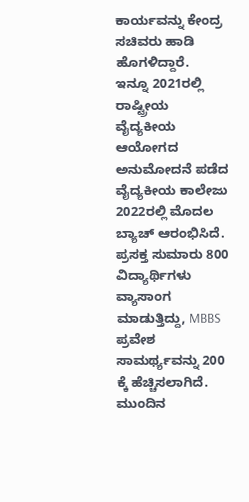ಕಾರ್ಯವನ್ನು ಕೇಂದ್ರ ಸಚಿವರು ಹಾಡಿ ಹೊಗಳಿದ್ದಾರೆ.
ಇನ್ನೂ 2021ರಲ್ಲಿ ರಾಷ್ಟ್ರೀಯ ವೈದ್ಯಕೀಯ ಆಯೋಗದ ಅನುಮೋದನೆ ಪಡೆದ ವೈದ್ಯಕೀಯ ಕಾಲೇಜು 2022ರಲ್ಲಿ ಮೊದಲ ಬ್ಯಾಚ್ ಆರಂಭಿಸಿದೆ. ಪ್ರಸಕ್ತ ಸುಮಾರು 800 ವಿದ್ಯಾರ್ಥಿಗಳು ವ್ಯಾಸಾಂಗ ಮಾಡುತ್ತಿದ್ದು, MBBS ಪ್ರವೇಶ ಸಾಮರ್ಥ್ಯವನ್ನು 200 ಕ್ಕೆ ಹೆಚ್ಚಿಸಲಾಗಿದೆ. ಮುಂದಿನ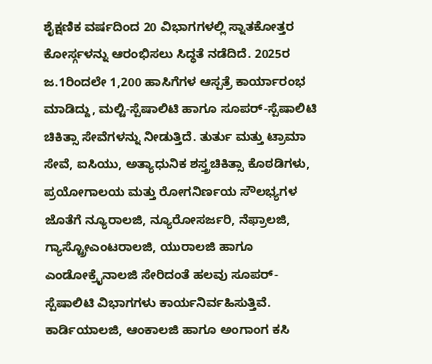ಶೈಕ್ಷಣಿಕ ವರ್ಷದಿಂದ 20 ವಿಭಾಗಗಳಲ್ಲಿ ಸ್ನಾತಕೋತ್ತರ ಕೋರ್ಸ್ಗಳನ್ನು ಆರಂಭಿಸಲು ಸಿದ್ಧತೆ ನಡೆದಿದೆ. 2025ರ ಜ.1ರಿಂದಲೇ 1,200 ಹಾಸಿಗೆಗಳ ಆಸ್ಪತ್ರೆ ಕಾರ್ಯಾರಂಭ ಮಾಡಿದ್ದು, ಮಲ್ಟಿ-ಸ್ಪೆಷಾಲಿಟಿ ಹಾಗೂ ಸೂಪರ್-ಸ್ಪೆಷಾಲಿಟಿ ಚಿಕಿತ್ಸಾ ಸೇವೆಗಳನ್ನು ನೀಡುತ್ತಿದೆ. ತುರ್ತು ಮತ್ತು ಟ್ರಾಮಾ ಸೇವೆ, ಐಸಿಯು, ಅತ್ಯಾಧುನಿಕ ಶಸ್ತ್ರಚಿಕಿತ್ಸಾ ಕೊಠಡಿಗಳು, ಪ್ರಯೋಗಾಲಯ ಮತ್ತು ರೋಗನಿರ್ಣಯ ಸೌಲಭ್ಯಗಳ ಜೊತೆಗೆ ನ್ಯೂರಾಲಜಿ, ನ್ಯೂರೋಸರ್ಜರಿ, ನೆಫ್ರಾಲಜಿ, ಗ್ಯಾಸ್ಟ್ರೋಎಂಟರಾಲಜಿ, ಯುರಾಲಜಿ ಹಾಗೂ ಎಂಡೋಕ್ರೈನಾಲಜಿ ಸೇರಿದಂತೆ ಹಲವು ಸೂಪರ್-ಸ್ಪೆಷಾಲಿಟಿ ವಿಭಾಗಗಳು ಕಾರ್ಯನಿರ್ವಹಿಸುತ್ತಿವೆ. ಕಾರ್ಡಿಯಾಲಜಿ, ಆಂಕಾಲಜಿ ಹಾಗೂ ಅಂಗಾಂಗ ಕಸಿ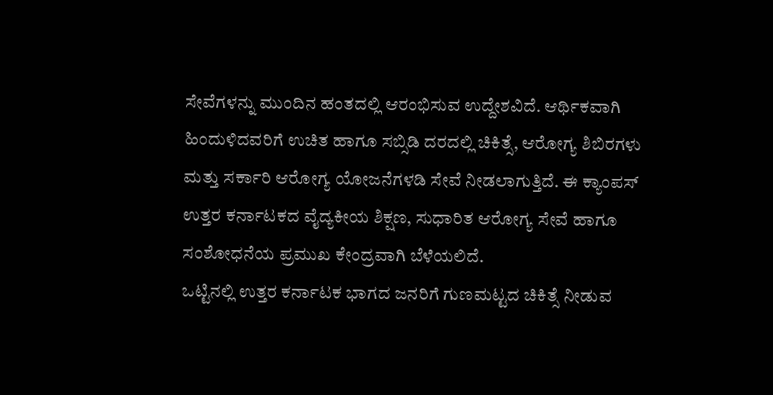ಸೇವೆಗಳನ್ನು ಮುಂದಿನ ಹಂತದಲ್ಲಿ ಆರಂಭಿಸುವ ಉದ್ದೇಶವಿದೆ. ಆರ್ಥಿಕವಾಗಿ ಹಿಂದುಳಿದವರಿಗೆ ಉಚಿತ ಹಾಗೂ ಸಬ್ಸಿಡಿ ದರದಲ್ಲಿ ಚಿಕಿತ್ಸೆ, ಆರೋಗ್ಯ ಶಿಬಿರಗಳು ಮತ್ತು ಸರ್ಕಾರಿ ಆರೋಗ್ಯ ಯೋಜನೆಗಳಡಿ ಸೇವೆ ನೀಡಲಾಗುತ್ತಿದೆ. ಈ ಕ್ಯಾಂಪಸ್ ಉತ್ತರ ಕರ್ನಾಟಕದ ವೈದ್ಯಕೀಯ ಶಿಕ್ಷಣ, ಸುಧಾರಿತ ಆರೋಗ್ಯ ಸೇವೆ ಹಾಗೂ ಸಂಶೋಧನೆಯ ಪ್ರಮುಖ ಕೇಂದ್ರವಾಗಿ ಬೆಳೆಯಲಿದೆ.
ಒಟ್ಟಿನಲ್ಲಿ ಉತ್ತರ ಕರ್ನಾಟಕ ಭಾಗದ ಜನರಿಗೆ ಗುಣಮಟ್ಟದ ಚಿಕಿತ್ಸೆ ನೀಡುವ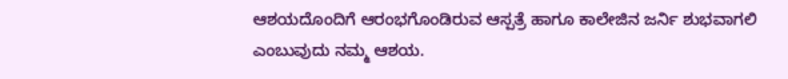ಆಶಯದೊಂದಿಗೆ ಆರಂಭಗೊಂಡಿರುವ ಆಸ್ಪತ್ರೆ ಹಾಗೂ ಕಾಲೇಜಿನ ಜರ್ನಿ ಶುಭವಾಗಲಿ ಎಂಬುವುದು ನಮ್ಮ ಆಶಯ.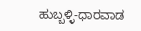ಹುಬ್ಬಳ್ಳಿ-ಧಾರವಾಡ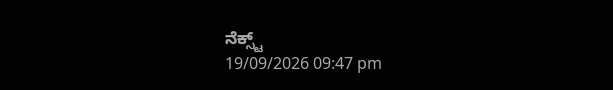ನೆಕ್ಸ್ಟ್
19/09/2026 09:47 pm